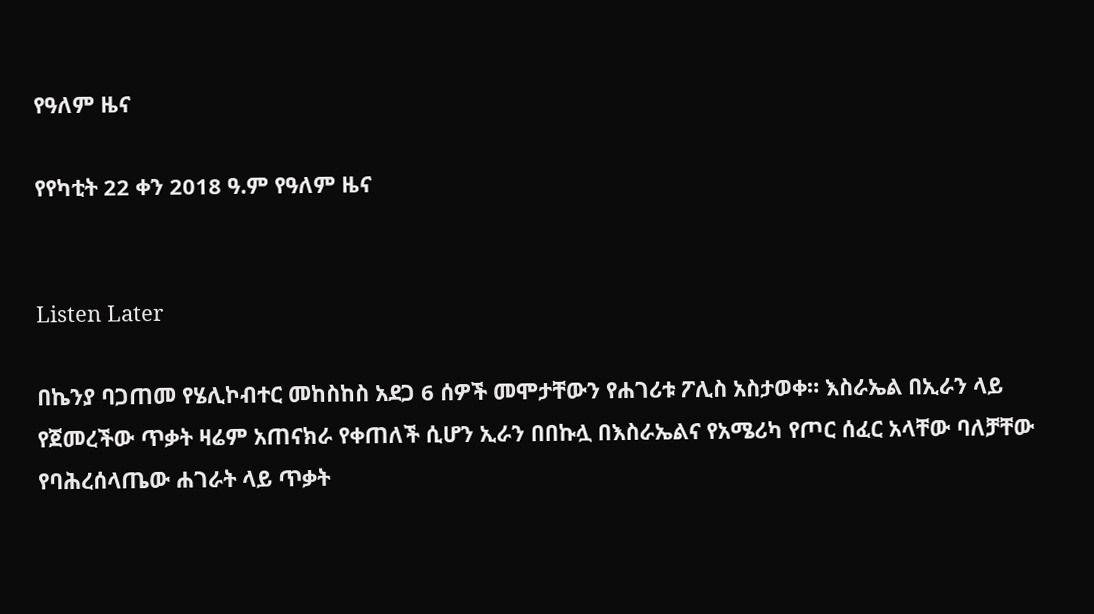የዓለም ዜና

የየካቲት 22 ቀን 2018 ዓ.ም የዓለም ዜና


Listen Later

በኬንያ ባጋጠመ የሄሊኮብተር መከስከስ አደጋ 6 ሰዎች መሞታቸውን የሐገሪቱ ፖሊስ አስታወቀ። እስራኤል በኢራን ላይ የጀመረችው ጥቃት ዛሬም አጠናክራ የቀጠለች ሲሆን ኢራን በበኩሏ በእስራኤልና የአሜሪካ የጦር ሰፈር አላቸው ባለቻቸው የባሕረሰላጤው ሐገራት ላይ ጥቃት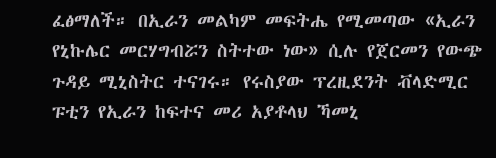ፈፅማለች። በኢራን መልካም መፍትሔ የሚመጣው «ኢራን የኒኩሌር መርሃግብሯን ስትተው ነው» ሲሉ የጀርመን የውጭ ጉዳይ ሚኒስትር ተናገሩ። የሩስያው ፕረዚደንት ቭላድሚር ፑቲን የኢራን ከፍተና መሪ አያቶላህ ኻመኒ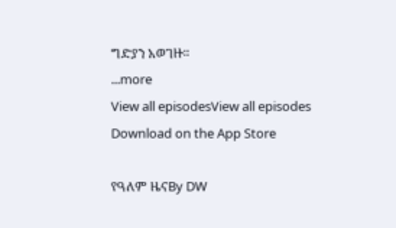ግድያን አወገዙ።
...more
View all episodesView all episodes
Download on the App Store

የዓለም ዜናBy DW